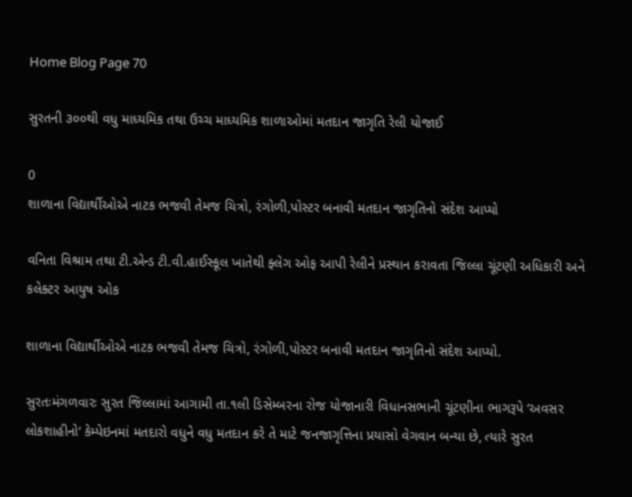Home Blog Page 70

સુરતની ૩૦૦થી વધુ માધ્યમિક તથા ઉચ્ચ માધ્યમિક શાળાઓમાં મતદાન જાગૃતિ રેલી યોજાઈ

0
શાળાના વિદ્યાર્થીઓએ નાટક ભજવી તેમજ ચિત્રો, રંગોળી,પોસ્ટર બનાવી મતદાન જાગૃતિનો સંદેશ આપ્યો

વનિતા વિશ્રામ તથા ટી.એન્ડ ટી.વી.હાઈસ્કૂલ ખાતેથી ફ્લેગ ઓફ આપી રેલીને પ્રસ્થાન કરાવતા જિલ્લા ચૂંટણી અધિકારી અને કલેક્ટર આયુષ ઓક

શાળાના વિદ્યાર્થીઓએ નાટક ભજવી તેમજ ચિત્રો, રંગોળી,પોસ્ટર બનાવી મતદાન જાગૃતિનો સંદેશ આપ્યો.

સુરતઃમંગળવારઃ સુરત જિલ્લામાં આગામી તા.૧લી ડિસેમ્બરના રોજ યોજાનારી વિધાનસભાની ચૂંટણીના ભાગરૂપે ‘અવસર લોકશાહીનો’ કેમ્પેઇનમાં મતદારો વધુને વધુ મતદાન કરે તે માટે જનજાગૃત્તિના પ્રયાસો વેગવાન બન્યા છે, ત્યારે સુરત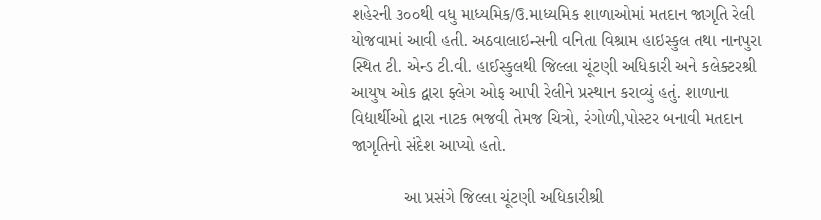શહેરની ૩૦૦થી વધુ માધ્યમિક/ઉ.માધ્યમિક શાળાઓમાં મતદાન જાગૃતિ રેલી યોજવામાં આવી હતી. અઠવાલાઇન્સની વનિતા વિશ્રામ હાઇસ્કુલ તથા નાનપુરા સ્થિત ટી. એન્ડ ટી.વી. હાઈસ્કુલથી જિલ્લા ચૂંટણી અધિકારી અને કલેક્ટરશ્રી આયુષ ઓક દ્વારા ફ્લેગ ઓફ આપી રેલીને પ્રસ્થાન કરાવ્યું હતું. શાળાના વિદ્યાર્થીઓ દ્વારા નાટક ભજવી તેમજ ચિત્રો, રંગોળી,પોસ્ટર બનાવી મતદાન જાગૃતિનો સંદેશ આપ્યો હતો.

           આ પ્રસંગે જિલ્લા ચૂંટણી અધિકારીશ્રી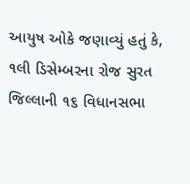આયુષ ઓકે જણાવ્યું હતું કે, ૧લી ડિસેમ્બરના રોજ સુરત જિલ્લાની ૧૬ વિધાનસભા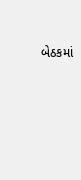બેઠકમાં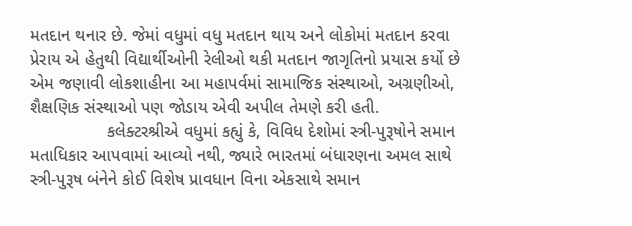મતદાન થનાર છે. જેમાં વધુમાં વધુ મતદાન થાય અને લોકોમાં મતદાન કરવા પ્રેરાય એ હેતુથી વિદ્યાર્થીઓની રેલીઓ થકી મતદાન જાગૃતિનો પ્રયાસ કર્યો છે એમ જણાવી લોકશાહીના આ મહાપર્વમાં સામાજિક સંસ્થાઓ, અગ્રણીઓ, શૈક્ષણિક સંસ્થાઓ પણ જોડાય એવી અપીલ તેમણે કરી હતી.
                કલેક્ટરશ્રીએ વધુમાં કહ્યું કે, વિવિધ દેશોમાં સ્ત્રી-પુરૂષોને સમાન મતાધિકાર આપવામાં આવ્યો નથી, જ્યારે ભારતમાં બંધારણના અમલ સાથે સ્ત્રી-પુરૂષ બંનેને કોઈ વિશેષ પ્રાવધાન વિના એકસાથે સમાન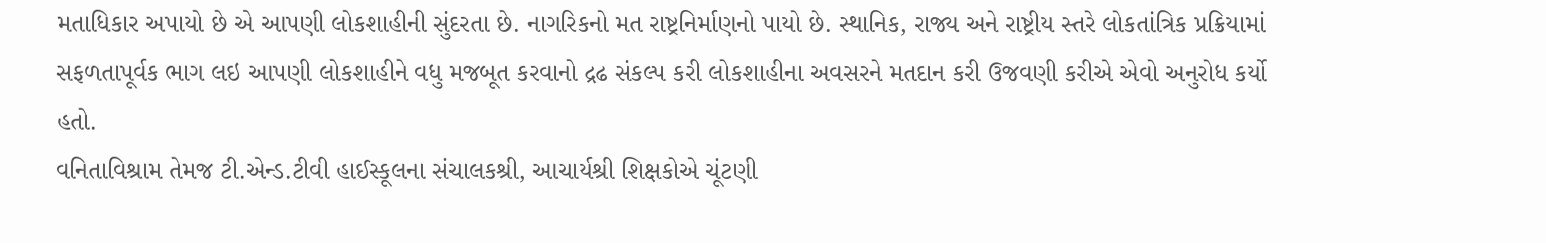મતાધિકાર અપાયો છે એ આપણી લોકશાહીની સુંદરતા છે. નાગરિકનો મત રાષ્ટ્રનિર્માણનો પાયો છે. સ્થાનિક, રાજ્ય અને રાષ્ટ્રીય સ્તરે લોકતાંત્રિક પ્રક્રિયામાં સફળતાપૂર્વક ભાગ લઇ આપણી લોકશાહીને વધુ મજબૂત કરવાનો દ્રઢ સંકલ્પ કરી લોકશાહીના અવસરને મતદાન કરી ઉજવણી કરીએ એવો અનુરોધ કર્યો હતો.
વનિતાવિશ્રામ તેમજ ટી.એન્ડ.ટીવી હાઈસ્કૂલના સંચાલકશ્રી, આચાર્યશ્રી શિક્ષકોએ ચૂંટણી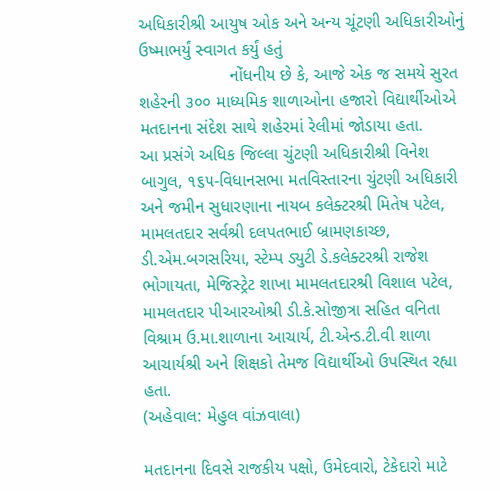અધિકારીશ્રી આયુષ ઓક અને અન્ય ચૂંટણી અધિકારીઓનું ઉષ્માભર્યું સ્વાગત કર્યું હતું
                   નોંધનીય છે કે, આજે એક જ સમયે સુરત શહેરની ૩૦૦ માધ્યમિક શાળાઓના હજારો વિદ્યાર્થીઓએ મતદાનના સંદેશ સાથે શહેરમાં રેલીમાં જોડાયા હતા.
આ પ્રસંગે અધિક જિલ્લા ચુંટણી અધિકારીશ્રી વિનેશ બાગુલ, ૧૬૫-વિધાનસભા મતવિસ્તારના ચુંટણી અધિકારી અને જમીન સુધારણાના નાયબ કલેક્ટરશ્રી મિતેષ પટેલ, મામલતદાર સર્વશ્રી દલપતભાઈ બ્રામણકાચ્છ, ડી.એમ.બગસરિયા, સ્ટેમ્પ ડ્યુટી ડે.કલેક્ટરશ્રી રાજેશ ભોગાયતા, મેજિસ્ટ્રેટ શાખા મામલતદારશ્રી વિશાલ પટેલ, મામલતદાર પીઆરઓશ્રી ડી.કે.સોજીત્રા સહિત વનિતા વિશ્રામ ઉ.મા.શાળાના આચાર્ય, ટી.એન્ડ.ટી.વી શાળા આચાર્યશ્રી અને શિક્ષકો તેમજ વિદ્યાર્થીઓ ઉપસ્થિત રહ્યા હતા.
(અહેવાલ: મેહુલ વાંઝવાલા)

મતદાનના દિવસે રાજકીય પક્ષો, ઉમેદવારો, ટેકેદારો માટે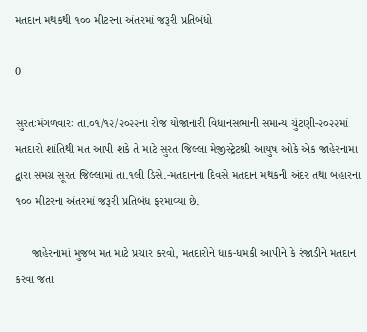મતદાન મથકથી ૧૦૦ મીટરના અંતરમાં જરૂરી પ્રતિબંધો

0

સુરતઃમંગળવારઃ તા.૦૧/૧૨/૨૦૨૨ના રોજ યોજાનારી વિધાનસભાની સમાન્ય ચુંટણી-૨૦૨૨માં મતદારો શાંતિથી મત આપી શકે તે માટે સુરત જિલ્લા મેજીસ્ટ્રેટશ્રી આયુષ ઓકે એક જાહેરનામા દ્વારા સમગ્ર સૂરત જિલ્લામાં તા.૧લી ડિસે.-મતદાનના દિવસે મતદાન મથકની અંદર તથા બહારના ૧૦૦ મીટરના અંતરમાં જરૂરી પ્રતિબંધ ફરમાવ્યા છે.

     જાહેરનામાં મુજબ મત માટે પ્રચાર કરવો, મતદારોને ધાક-ધમકી આપીને કે રંજાડીને મતદાન કરવા જતા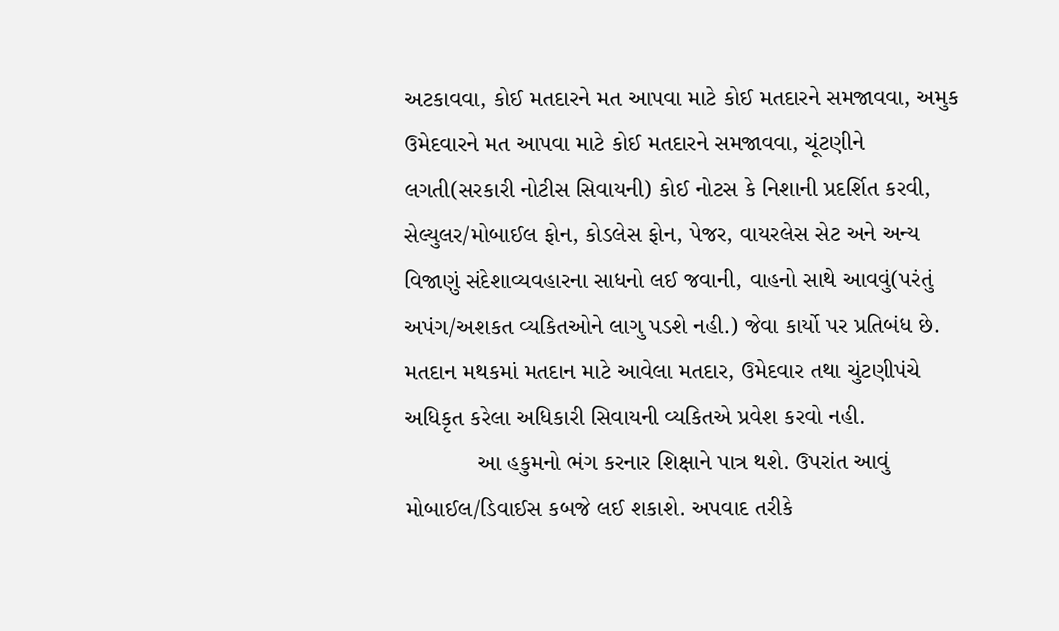અટકાવવા, કોઈ મતદારને મત આપવા માટે કોઈ મતદારને સમજાવવા, અમુક ઉમેદવારને મત આપવા માટે કોઈ મતદારને સમજાવવા, ચૂંટણીને લગતી(સરકારી નોટીસ સિવાયની) કોઈ નોટસ કે નિશાની પ્રદર્શિત કરવી, સેલ્યુલર/મોબાઈલ ફોન, કોડલેસ ફોન, પેજર, વાયરલેસ સેટ અને અન્ય વિજાણું સંદેશાવ્યવહારના સાધનો લઈ જવાની, વાહનો સાથે આવવું(પરંતું અપંગ/અશકત વ્યકિતઓને લાગુ પડશે નહી.) જેવા કાર્યો પર પ્રતિબંધ છે. મતદાન મથકમાં મતદાન માટે આવેલા મતદાર, ઉમેદવાર તથા ચુંટણીપંચે અધિકૃત કરેલા અધિકારી સિવાયની વ્યકિતએ પ્રવેશ કરવો નહી.
           આ હકુમનો ભંગ કરનાર શિક્ષાને પાત્ર થશે. ઉપરાંત આવું મોબાઈલ/ડિવાઈસ કબજે લઈ શકાશે. અપવાદ તરીકે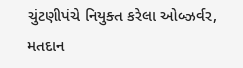ચુંટણીપંચે નિયુક્ત કરેલા ઓબ્ઝર્વર, મતદાન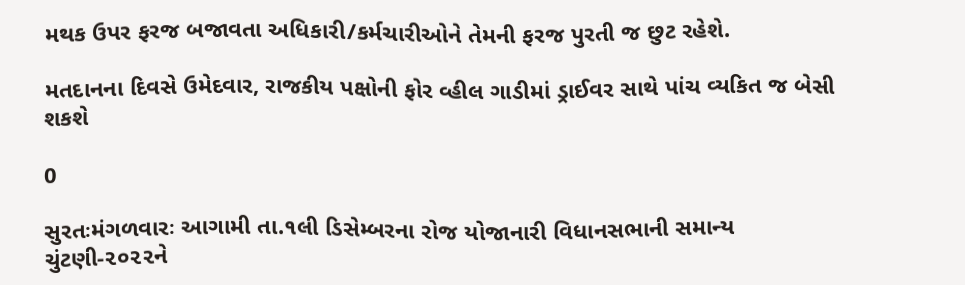મથક ઉપર ફરજ બજાવતા અધિકારી/કર્મચારીઓને તેમની ફરજ પુરતી જ છુટ રહેશે.

મતદાનના દિવસે ઉમેદવાર, રાજકીય પક્ષોની ફોર વ્હીલ ગાડીમાં ડ્રાઈવર સાથે પાંચ વ્યકિત જ બેસી શકશે

0

સુરતઃમંગળવારઃ આગામી તા.૧લી ડિસેમ્બરના રોજ યોજાનારી વિધાનસભાની સમાન્ય ચુંટણી-૨૦૨૨ને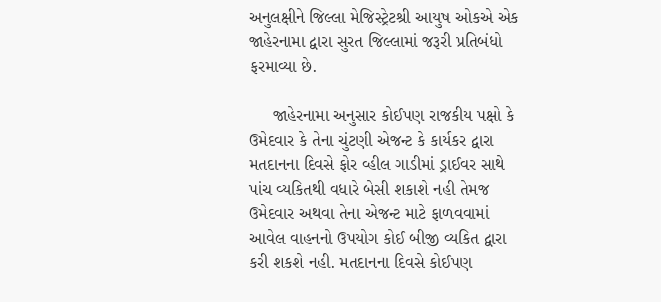અનુલક્ષીને જિલ્લા મેજિસ્ટ્રેટશ્રી આયુષ ઓકએ એક જાહેરનામા દ્વારા સુરત જિલ્લામાં જરૂરી પ્રતિબંધો ફરમાવ્યા છે.

     જાહેરનામા અનુસાર કોઈપણ રાજકીય પક્ષો કે ઉમેદવાર કે તેના ચુંટણી એજન્ટ કે કાર્યકર દ્વારા મતદાનના દિવસે ફોર વ્હીલ ગાડીમાં ડ્રાઈવર સાથે પાંચ વ્યકિતથી વધારે બેસી શકાશે નહી તેમજ ઉમેદવાર અથવા તેના એજન્ટ માટે ફાળવવામાં આવેલ વાહનનો ઉપયોગ કોઈ બીજી વ્યકિત દ્વારા કરી શકશે નહી. મતદાનના દિવસે કોઈપણ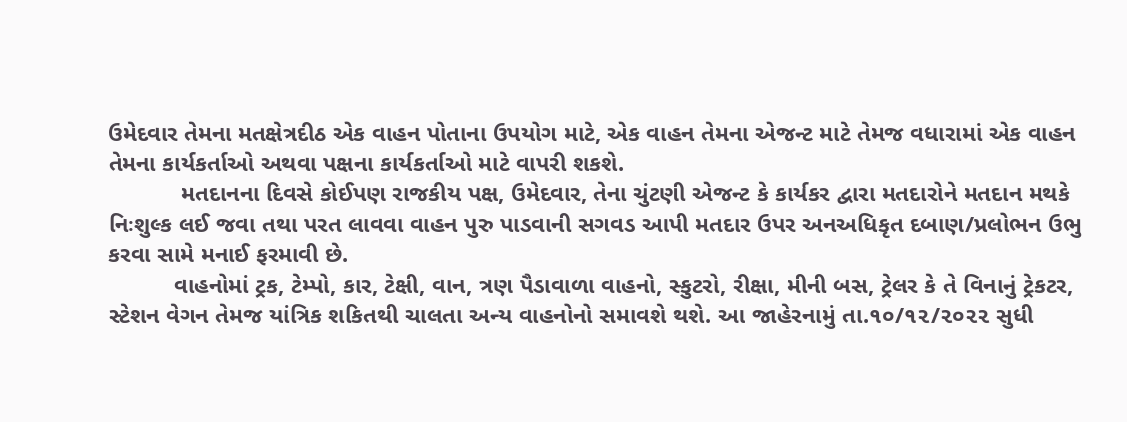ઉમેદવાર તેમના મતક્ષેત્રદીઠ એક વાહન પોતાના ઉપયોગ માટે, એક વાહન તેમના એજન્ટ માટે તેમજ વધારામાં એક વાહન તેમના કાર્યકર્તાઓ અથવા પક્ષના કાર્યકર્તાઓ માટે વાપરી શકશે.
           મતદાનના દિવસે કોઈપણ રાજકીય પક્ષ, ઉમેદવાર, તેના ચુંટણી એજન્ટ કે કાર્યકર દ્વારા મતદારોને મતદાન મથકે નિઃશુલ્ક લઈ જવા તથા પરત લાવવા વાહન પુરુ પાડવાની સગવડ આપી મતદાર ઉપર અનઅધિકૃત દબાણ/પ્રલોભન ઉભુ કરવા સામે મનાઈ ફરમાવી છે.
          વાહનોમાં ટ્રક, ટેમ્પો, કાર, ટેક્ષી, વાન, ત્રણ પૈડાવાળા વાહનો, સ્કુટરો, રીક્ષા, મીની બસ, ટ્રેલર કે તે વિનાનું ટ્રેકટર, સ્ટેશન વેગન તેમજ યાંત્રિક શકિતથી ચાલતા અન્ય વાહનોનો સમાવશે થશે. આ જાહેરનામું તા.૧૦/૧૨/૨૦૨૨ સુધી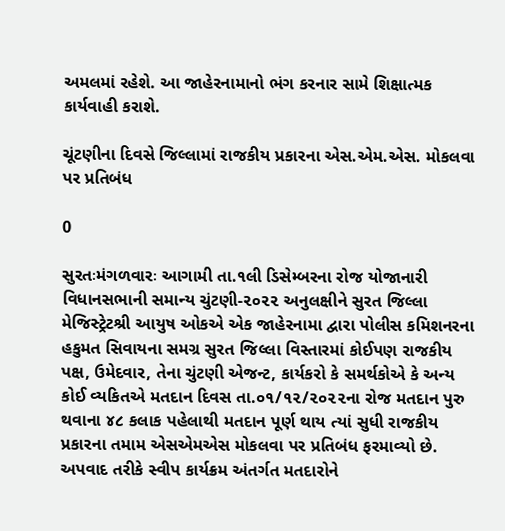અમલમાં રહેશે. આ જાહેરનામાનો ભંગ કરનાર સામે શિક્ષાત્મક કાર્યવાહી કરાશે.

ચૂંટણીના દિવસે જિલ્લામાં રાજકીય પ્રકારના એસ.એમ.એસ. મોકલવા પર પ્રતિબંધ

0

સુરતઃમંગળવારઃ આગામી તા.૧લી ડિસેમ્બરના રોજ યોજાનારી વિધાનસભાની સમાન્ય ચુંટણી-૨૦૨૨ અનુલક્ષીને સુરત જિલ્લા મેજિસ્ટ્રેટશ્રી આયુષ ઓકએ એક જાહેરનામા દ્વારા પોલીસ કમિશનરના હકુમત સિવાયના સમગ્ર સુરત જિલ્લા વિસ્તારમાં કોઈપણ રાજકીય પક્ષ, ઉમેદવાર, તેના ચુંટણી એજન્ટ, કાર્યકરો કે સમર્થકોએ કે અન્ય કોઈ વ્યકિતએ મતદાન દિવસ તા.૦૧/૧૨/૨૦૨૨ના રોજ મતદાન પુરુ થવાના ૪૮ કલાક પહેલાથી મતદાન પૂર્ણ થાય ત્યાં સુધી રાજકીય પ્રકારના તમામ એસએમએસ મોકલવા પર પ્રતિબંધ ફરમાવ્યો છે. અપવાદ તરીકે સ્વીપ કાર્યક્રમ અંતર્ગત મતદારોને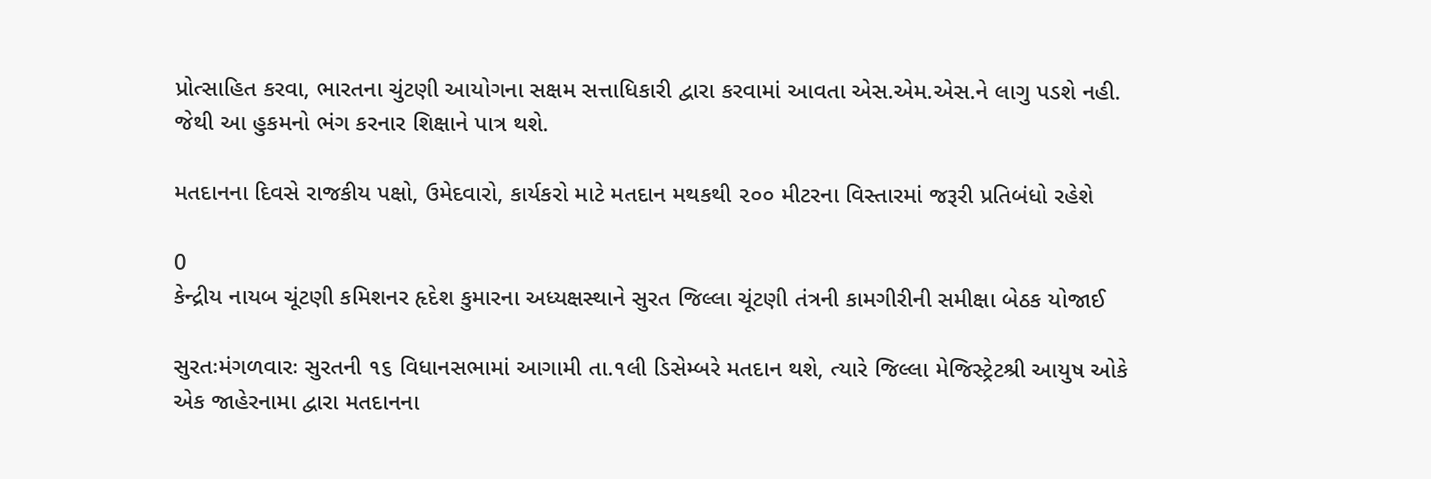પ્રોત્સાહિત કરવા, ભારતના ચુંટણી આયોગના સક્ષમ સત્તાધિકારી દ્વારા કરવામાં આવતા એસ.એમ.એસ.ને લાગુ પડશે નહી. જેથી આ હુકમનો ભંગ કરનાર શિક્ષાને પાત્ર થશે.

મતદાનના દિવસે રાજકીય પક્ષો, ઉમેદવારો, કાર્યકરો માટે મતદાન મથકથી ૨૦૦ મીટરના વિસ્તારમાં જરૂરી પ્રતિબંધો રહેશે

0
કેન્દ્રીય નાયબ ચૂંટણી કમિશનર હૃદેશ કુમારના અધ્યક્ષસ્થાને સુરત જિલ્લા ચૂંટણી તંત્રની કામગીરીની સમીક્ષા બેઠક યોજાઈ

સુરતઃમંગળવારઃ સુરતની ૧૬ વિધાનસભામાં આગામી તા.૧લી ડિસેમ્બરે મતદાન થશે, ત્યારે જિલ્લા મેજિસ્ટ્રેટશ્રી આયુષ ઓકે એક જાહેરનામા દ્વારા મતદાનના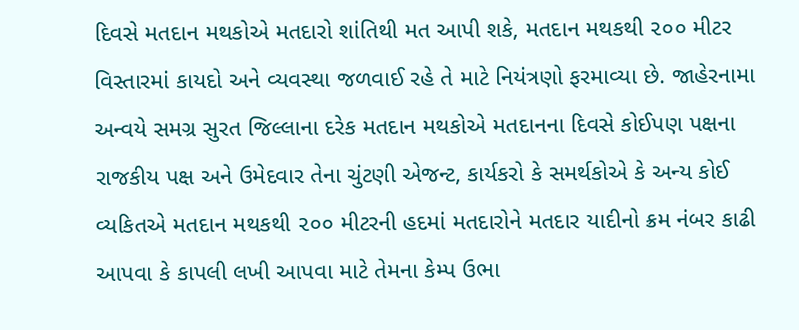દિવસે મતદાન મથકોએ મતદારો શાંતિથી મત આપી શકે, મતદાન મથકથી ૨૦૦ મીટર વિસ્તારમાં કાયદો અને વ્યવસ્થા જળવાઈ રહે તે માટે નિયંત્રણો ફરમાવ્યા છે. જાહેરનામા અન્વયે સમગ્ર સુરત જિલ્લાના દરેક મતદાન મથકોએ મતદાનના દિવસે કોઈપણ પક્ષના રાજકીય પક્ષ અને ઉમેદવાર તેના ચુંટણી એજન્ટ, કાર્યકરો કે સમર્થકોએ કે અન્ય કોઈ વ્યકિતએ મતદાન મથકથી ૨૦૦ મીટરની હદમાં મતદારોને મતદાર યાદીનો ક્રમ નંબર કાઢી આપવા કે કાપલી લખી આપવા માટે તેમના કેમ્પ ઉભા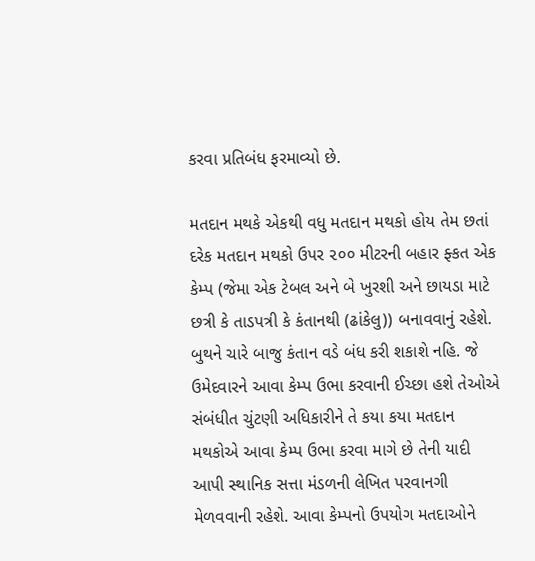કરવા પ્રતિબંધ ફરમાવ્યો છે.

મતદાન મથકે એકથી વધુ મતદાન મથકો હોય તેમ છતાં દરેક મતદાન મથકો ઉપર ૨૦૦ મીટરની બહાર ફ્કત એક કેમ્પ (જેમા એક ટેબલ અને બે ખુરશી અને છાયડા માટે છત્રી કે તાડપત્રી કે કંતાનથી (ઢાંકેલુ)) બનાવવાનું રહેશે. બુથને ચારે બાજુ કંતાન વડે બંધ કરી શકાશે નહિ. જે ઉમેદવારને આવા કેમ્પ ઉભા કરવાની ઈચ્છા હશે તેઓએ સંબંધીત ચુંટણી અધિકારીને તે કયા કયા મતદાન મથકોએ આવા કેમ્પ ઉભા કરવા માગે છે તેની યાદી આપી સ્થાનિક સત્તા મંડળની લેખિત પરવાનગી મેળવવાની રહેશે. આવા કેમ્પનો ઉપયોગ મતદાઓને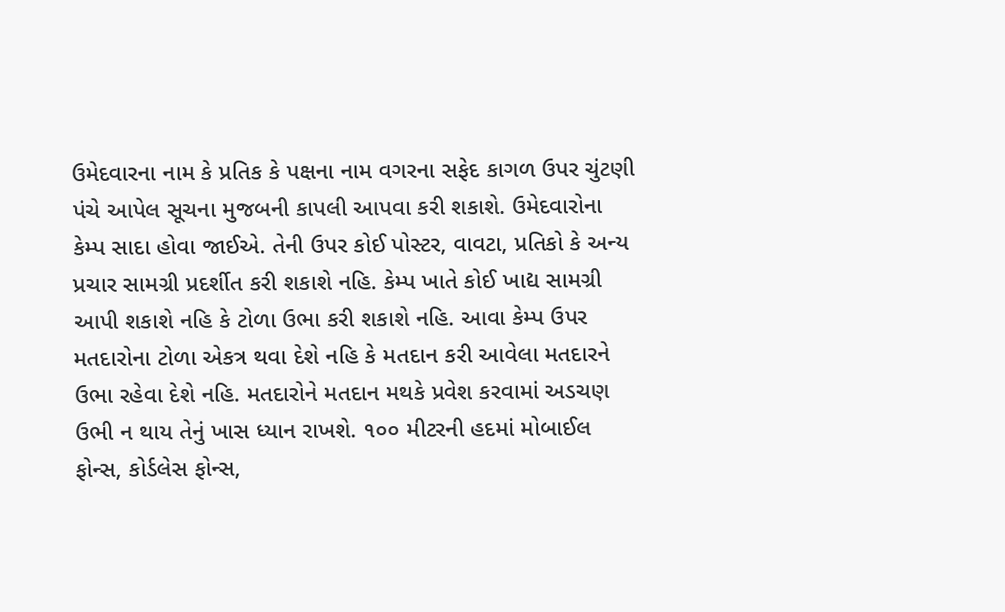ઉમેદવારના નામ કે પ્રતિક કે પક્ષના નામ વગરના સફેદ કાગળ ઉપર ચુંટણી પંચે આપેલ સૂચના મુજબની કાપલી આપવા કરી શકાશે. ઉમેદવારોના કેમ્પ સાદા હોવા જાઈએ. તેની ઉપર કોઈ પોસ્ટર, વાવટા, પ્રતિકો કે અન્ય પ્રચાર સામગ્રી પ્રદર્શીત કરી શકાશે નહિ. કેમ્પ ખાતે કોઈ ખાદ્ય સામગ્રી આપી શકાશે નહિ કે ટોળા ઉભા કરી શકાશે નહિ. આવા કેમ્પ ઉપર મતદારોના ટોળા એકત્ર થવા દેશે નહિ કે મતદાન કરી આવેલા મતદારને ઉભા રહેવા દેશે નહિ. મતદારોને મતદાન મથકે પ્રવેશ કરવામાં અડચણ ઉભી ન થાય તેનું ખાસ ધ્યાન રાખશે. ૧૦૦ મીટરની હદમાં મોબાઈલ ફોન્સ, કોર્ડલેસ ફોન્સ,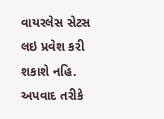વાયરલેસ સેટસ લઇ પ્રવેશ કરી શકાશે નહિ. અપવાદ તરીકે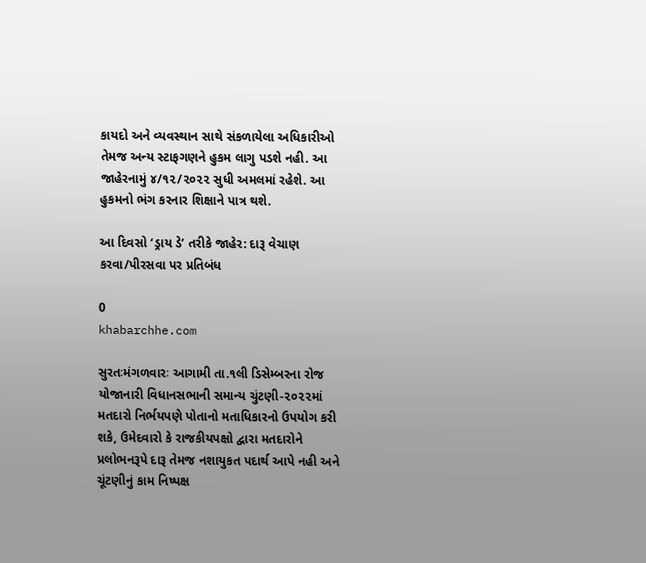કાયદો અને વ્યવસ્થાન સાથે સંકળાયેલા અધિકારીઓ તેમજ અન્ય સ્ટાફગણને હુકમ લાગુ પડશે નહી. આ જાહેરનામું ૪/૧૨/૨૦૨૨ સુધી અમલમાં રહેશે. આ હુકમનો ભંગ કરનાર શિક્ષાને પાત્ર થશે.

આ દિવસો ‘ડ્રાય ડે’ તરીકે જાહેર: દારૂ વેચાણ કરવા/પીરસવા પર પ્રતિબંધ

0
khabarchhe.com

સુરતઃમંગળવારઃ આગામી તા.૧લી ડિસેમ્બરના રોજ યોજાનારી વિધાનસભાની સમાન્ય ચુંટણી-૨૦૨૨માં મતદારો નિર્ભયપણે પોતાનો મતાધિકારનો ઉપયોગ કરી શકે, ઉમેદવારો કે રાજકીયપક્ષો દ્વારા મતદારોને પ્રલોભનરૂપે દારૂ તેમજ નશાયુકત પદાર્થ આપે નહી અને ચૂંટણીનું કામ નિષ્પક્ષ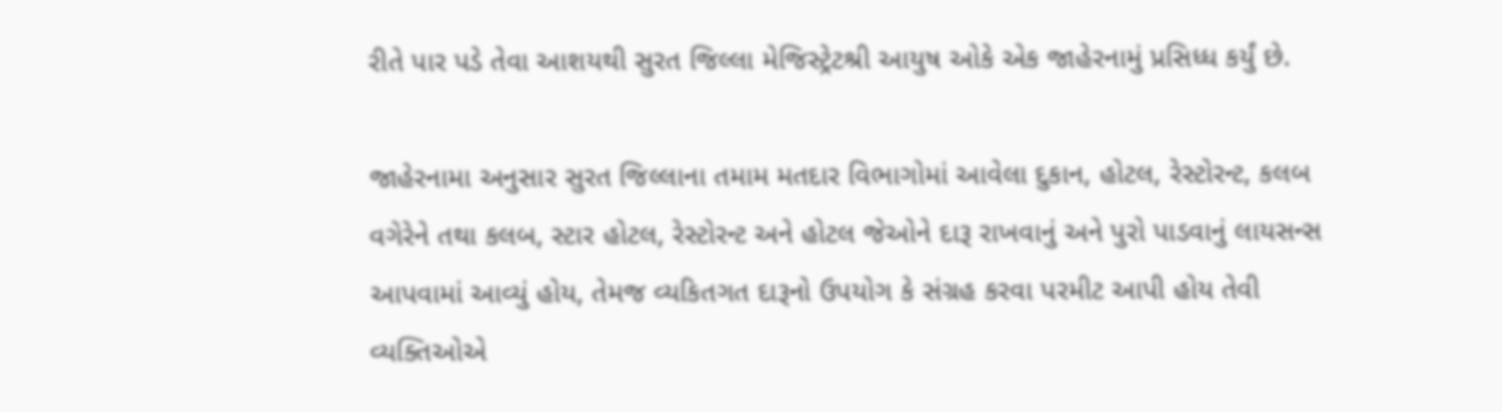રીતે પાર પડે તેવા આશયથી સુરત જિલ્લા મેજિસ્ટ્રેટશ્રી આયુષ ઓકે એક જાહેરનામું પ્રસિધ્ધ કર્યું છે.

જાહેરનામા અનુસાર સુરત જિલ્લાના તમામ મતદાર વિભાગોમાં આવેલા દુકાન, હોટલ, રેસ્ટોરન્ટ, કલબ વગેરેને તથા કલબ, સ્ટાર હોટલ, રેસ્ટોરન્ટ અને હોટલ જેઓને દારૂ રાખવાનું અને પુરો પાડવાનું લાયસન્સ આપવામાં આવ્યું હોય, તેમજ વ્યકિતગત દારૂનો ઉપયોગ કે સંગ્રહ કરવા પરમીટ આપી હોય તેવી વ્યક્તિઓએ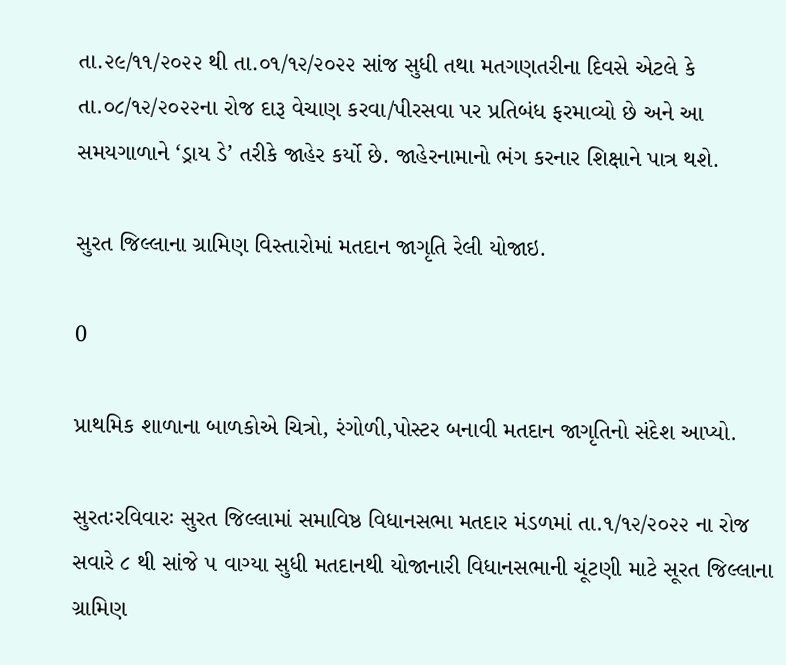તા.૨૯/૧૧/૨૦૨૨ થી તા.૦૧/૧૨/૨૦૨૨ સાંજ સુધી તથા મતગણતરીના દિવસે એટલે કે તા.૦૮/૧૨/૨૦૨૨ના રોજ દારૂ વેચાણ કરવા/પીરસવા પર પ્રતિબંધ ફરમાવ્યો છે અને આ સમયગાળાને ‘ડ્રાય ડે’ તરીકે જાહેર કર્યો છે. જાહેરનામાનો ભંગ કરનાર શિક્ષાને પાત્ર થશે.

સુરત જિલ્લાના ગ્રામિણ વિસ્તારોમાં મતદાન જાગૃતિ રેલી યોજાઇ.

0

પ્રાથમિક શાળાના બાળકોએ ચિત્રો, રંગોળી,પોસ્ટર બનાવી મતદાન જાગૃતિનો સંદેશ આપ્યો.

સુરતઃરવિવારઃ સુરત જિલ્લામાં સમાવિષ્ઠ વિધાનસભા મતદાર મંડળમાં તા.૧/૧૨/૨૦૨૨ ના રોજ સવારે ૮ થી સાંજે ૫ વાગ્યા સુધી મતદાનથી યોજાનારી વિધાનસભાની ચૂંટણી માટે સૂરત જિલ્લાના ગ્રામિણ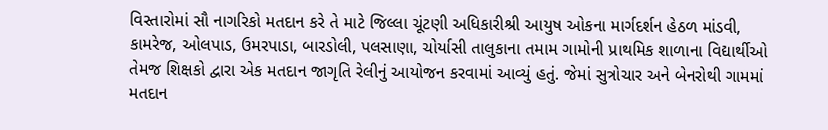વિસ્તારોમાં સૌ નાગરિકો મતદાન કરે તે માટે જિલ્લા ચૂંટણી અધિકારીશ્રી આયુષ ઓકના માર્ગદર્શન હેઠળ માંડવી, કામરેજ, ઓલપાડ, ઉમરપાડા, બારડોલી, પલસાણા, ચોર્યાસી તાલુકાના તમામ ગામોની પ્રાથમિક શાળાના વિદ્યાર્થીઓ તેમજ શિક્ષકો દ્વારા એક મતદાન જાગૃતિ રેલીનું આયોજન કરવામાં આવ્યું હતું. જેમાં સુત્રોચાર અને બેનરોથી ગામમાં મતદાન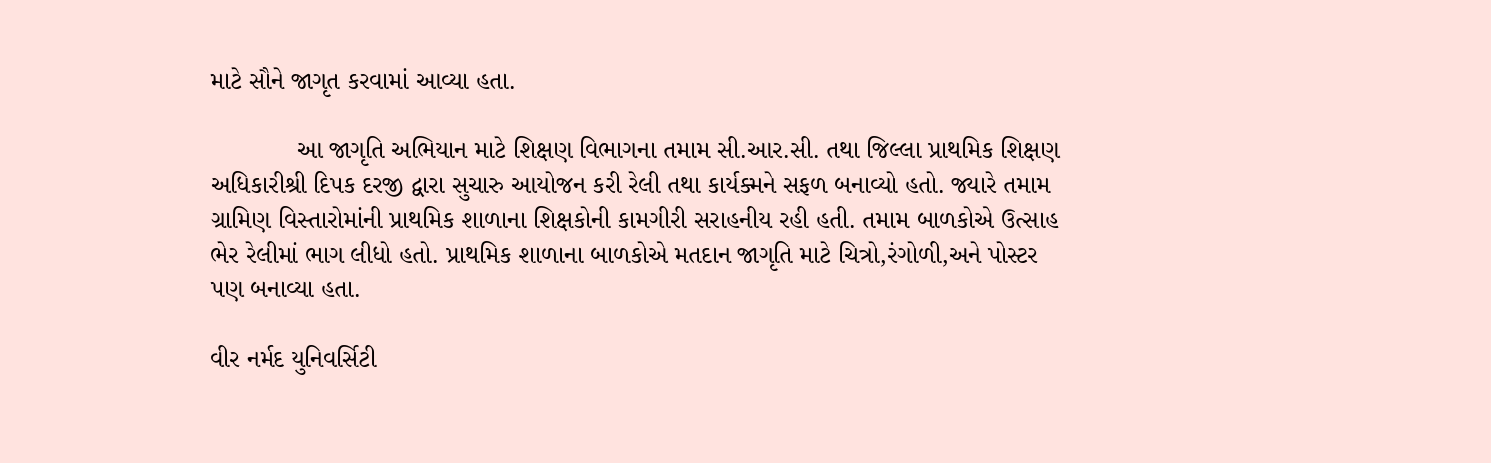માટે સૌને જાગૃત કરવામાં આવ્યા હતા.

            આ જાગૃતિ અભિયાન માટે શિક્ષણ વિભાગના તમામ સી.આર.સી. તથા જિલ્લા પ્રાથમિક શિક્ષણ અધિકારીશ્રી દિપક દરજી દ્વારા સુચારુ આયોજન કરી રેલી તથા કાર્યક્મને સફળ બનાવ્યો હતો. જ્યારે તમામ ગ્રામિણ વિસ્તારોમાંની પ્રાથમિક શાળાના શિક્ષકોની કામગીરી સરાહનીય રહી હતી. તમામ બાળકોએ ઉત્સાહ ભેર રેલીમાં ભાગ લીધો હતો. પ્રાથમિક શાળાના બાળકોએ મતદાન જાગૃતિ માટે ચિત્રો,રંગોળી,અને પોસ્ટર પણ બનાવ્યા હતા.

વીર નર્મદ યુનિવર્સિટી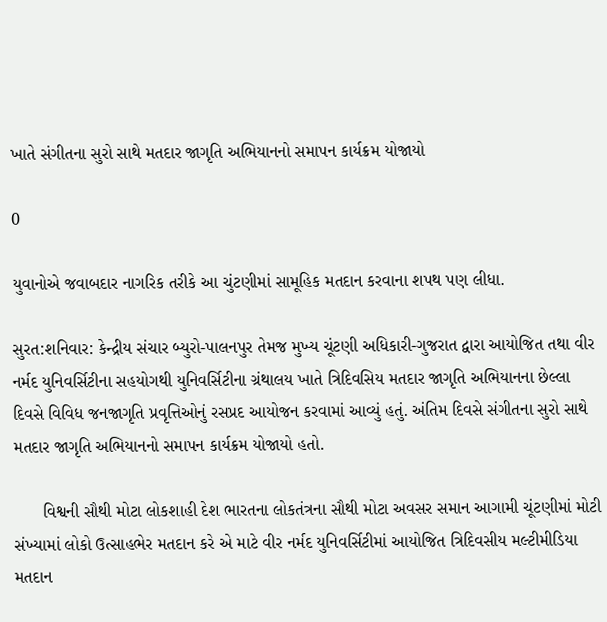ખાતે સંગીતના સુરો સાથે મતદાર જાગૃતિ અભિયાનનો સમાપન કાર્યક્રમ યોજાયો

0

યુવાનોએ જવાબદાર નાગરિક તરીકે આ ચુંટણીમાં સામૂહિક મતદાન કરવાના શપથ પણ લીધા.

સુરત:શનિવાર: કેન્દ્રીય સંચાર બ્યુરો-પાલનપુર તેમજ મુખ્ય ચૂંટણી અધિકારી-ગુજરાત દ્વારા આયોજિત તથા વીર નર્મદ યુનિવર્સિટીના સહયોગથી યુનિવર્સિટીના ગ્રંથાલય ખાતે ત્રિદિવસિય મતદાર જાગૃતિ અભિયાનના છેલ્લા દિવસે વિવિધ જનજાગૃતિ પ્રવૃત્તિઓનું રસપ્રદ આયોજન કરવામાં આવ્યું હતું. અંતિમ દિવસે સંગીતના સુરો સાથે મતદાર જાગૃતિ અભિયાનનો સમાપન કાર્યક્રમ યોજાયો હતો.

      વિશ્વની સૌથી મોટા લોકશાહી દેશ ભારતના લોકતંત્રના સૌથી મોટા અવસર સમાન આગામી ચૂંટણીમાં મોટી સંખ્યામાં લોકો ઉત્સાહભેર મતદાન કરે એ માટે વીર નર્મદ યુનિવર્સિટીમાં આયોજિત ત્રિદિવસીય મલ્ટીમીડિયા મતદાન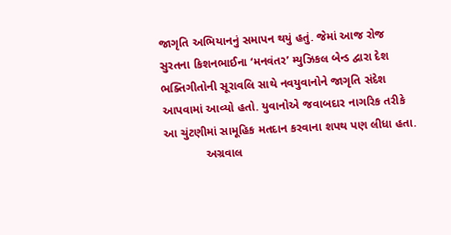જાગૃતિ અભિયાનનું સમાપન થયું હતું. જેમાં આજ રોજ સુરતના કિશનભાઈના ‘મનવંતર’ મ્યુઝિકલ બેન્ડ દ્વારા દેશ ભક્તિગીતોની સૂરાવલિ સાથે નવયુવાનોને જાગૃતિ સંદેશ આપવામાં આવ્યો હતો. યુવાનોએ જવાબદાર નાગરિક તરીકે આ ચુંટણીમાં સામૂહિક મતદાન કરવાના શપથ પણ લીધા હતા.
             અગ્રવાલ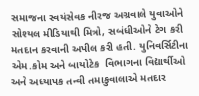સમાજના સ્વયંસેવક નીરજ અગ્રવાલે યુવાઓને સોશ્યલ મીડિયાથી મિત્રો, સબંધીઓને ટેગ કરી મતદાન કરવાની અપીલ કરી હતી. યુનિવર્સિટીના એમ.કોમ અને બાયોટેક  વિભાગના વિદ્યાર્થીઓ અને અધ્યાપક તન્વી તમાકુવાલાએ મતદાર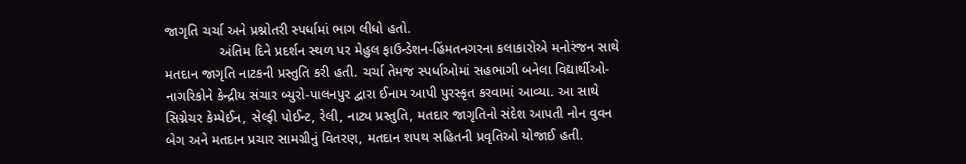જાગૃતિ ચર્ચા અને પ્રશ્નોતરી સ્પર્ધામાં ભાગ લીધો હતો.
              અંતિમ દિને પ્રદર્શન સ્થળ પર મેહુલ ફાઉન્ડેશન-હિંમતનગરના કલાકારોએ મનોરંજન સાથે મતદાન જાગૃતિ નાટકની પ્રસ્તુતિ કરી હતી. ચર્ચા તેમજ સ્પર્ધાઓમાં સહભાગી બનેલા વિદ્યાર્થીઓ-નાગરિકોને કેન્દ્રીય સંચાર બ્યુરો-પાલનપુર દ્વારા ઈનામ આપી પુરસ્કૃત કરવામાં આવ્યા. આ સાથે સિગ્નેચર કેમ્પેઈન, સેલ્ફી પોઈન્ટ, રેલી, નાટ્ય પ્રસ્તુતિ, મતદાર જાગૃતિનો સંદેશ આપતી નોન વુવન બેગ અને મતદાન પ્રચાર સામગ્રીનું વિતરણ, મતદાન શપથ સહિતની પ્રવૃતિઓ યોજાઈ હતી.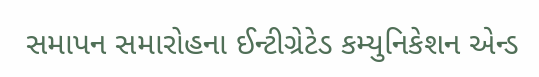સમાપન સમારોહના ઈન્ટીગ્રેટેડ કમ્યુનિકેશન એન્ડ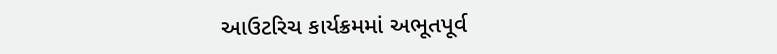આઉટરિચ કાર્યક્રમમાં અભૂતપૂર્વ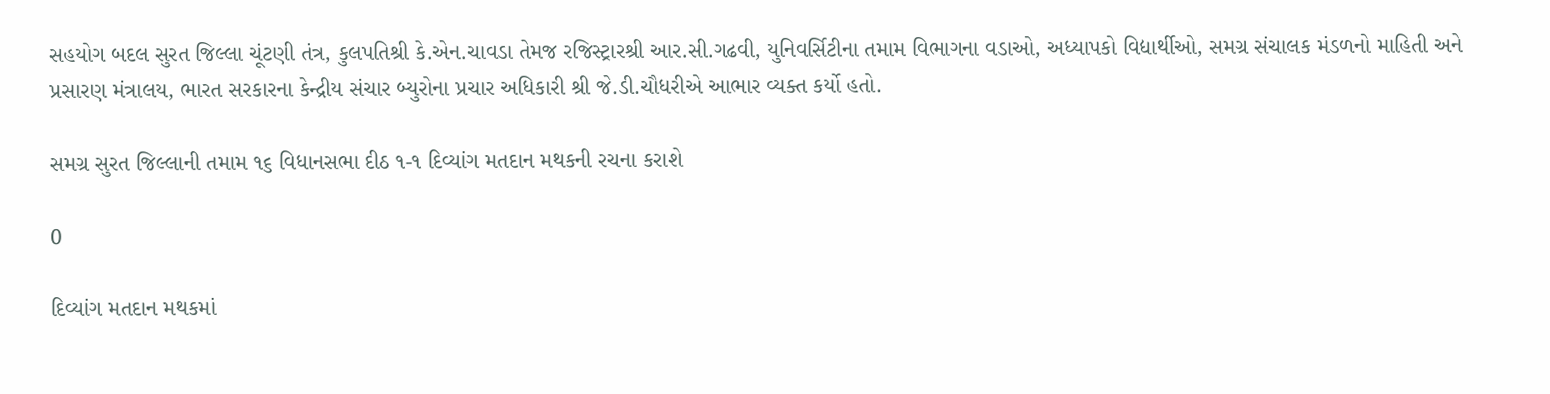સહયોગ બદલ સુરત જિલ્લા ચૂંટણી તંત્ર, કુલપતિશ્રી કે.એન.ચાવડા તેમજ રજિસ્ટ્રારશ્રી આર.સી.ગઢવી, યુનિવર્સિટીના તમામ વિભાગના વડાઓ, અધ્યાપકો વિદ્યાર્થીઓ, સમગ્ર સંચાલક મંડળનો માહિતી અને પ્રસારણ મંત્રાલય, ભારત સરકારના કેન્દ્રીય સંચાર બ્યુરોના પ્રચાર અધિકારી શ્રી જે.ડી.ચૌધરીએ આભાર વ્યક્ત કર્યો હતો.

સમગ્ર સુરત જિલ્લાની તમામ ૧૬ વિધાનસભા દીઠ ૧-૧ દિવ્યાંગ મતદાન મથકની રચના કરાશે

0

દિવ્યાંગ મતદાન મથકમાં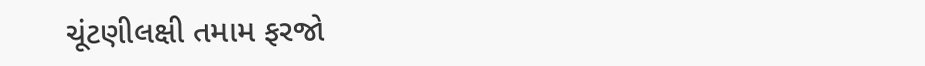ચૂંટણીલક્ષી તમામ ફરજો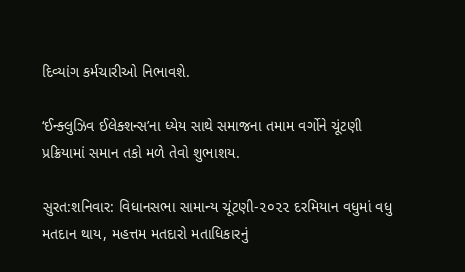દિવ્યાંગ કર્મચારીઓ નિભાવશે.

‘ઈન્ક્લુઝિવ ઈલેક્શન્સ’ના ધ્યેય સાથે સમાજના તમામ વર્ગોને ચૂંટણી પ્રક્રિયામાં સમાન તકો મળે તેવો શુભાશય.

સુરત:શનિવાર: વિધાનસભા સામાન્ય ચૂંટણી-૨૦૨૨ દરમિયાન વધુમાં વધુ મતદાન થાય, મહત્તમ મતદારો મતાધિકારનું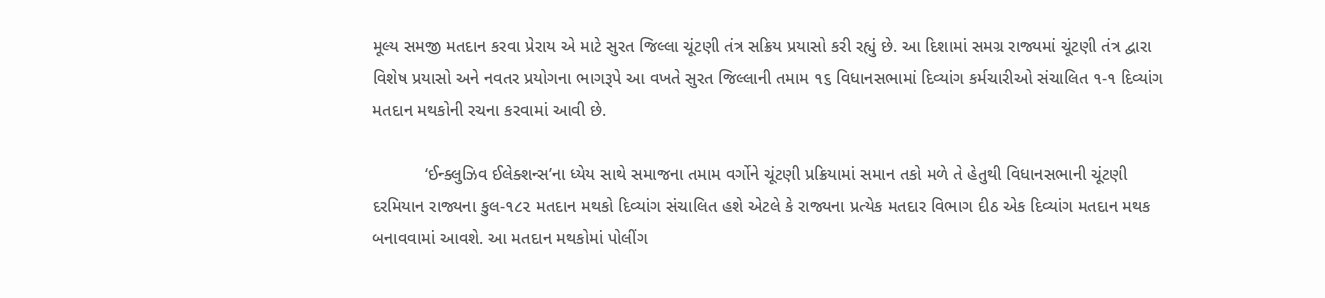મૂલ્ય સમજી મતદાન કરવા પ્રેરાય એ માટે સુરત જિલ્લા ચૂંટણી તંત્ર સક્રિય પ્રયાસો કરી રહ્યું છે. આ દિશામાં સમગ્ર રાજ્યમાં ચૂંટણી તંત્ર દ્વારા વિશેષ પ્રયાસો અને નવતર પ્રયોગના ભાગરૂપે આ વખતે સુરત જિલ્લાની તમામ ૧૬ વિધાનસભામાં દિવ્યાંગ કર્મચારીઓ સંચાલિત ૧-૧ દિવ્યાંગ મતદાન મથકોની રચના કરવામાં આવી છે.

           ‘ઈન્ક્લુઝિવ ઈલેક્શન્સ’ના ધ્યેય સાથે સમાજના તમામ વર્ગોને ચૂંટણી પ્રક્રિયામાં સમાન તકો મળે તે હેતુથી વિધાનસભાની ચૂંટણી દરમિયાન રાજ્યના કુલ-૧૮૨ મતદાન મથકો દિવ્યાંગ સંચાલિત હશે એટલે કે રાજ્યના પ્રત્યેક મતદાર વિભાગ દીઠ એક દિવ્યાંગ મતદાન મથક બનાવવામાં આવશે. આ મતદાન મથકોમાં પોલીંગ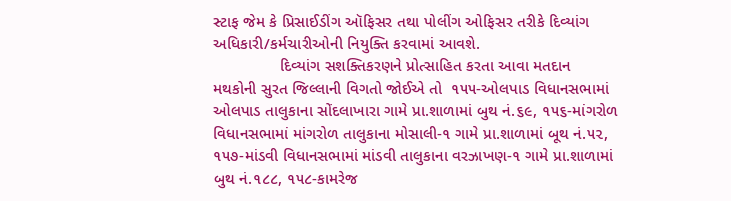સ્ટાફ જેમ કે પ્રિસાઈડીંગ ઑફિસર તથા પોલીંગ ઓફિસર તરીકે દિવ્યાંગ અધિકારી/કર્મચારીઓની નિયુક્તિ કરવામાં આવશે.
               દિવ્યાંગ સશક્તિકરણને પ્રોત્સાહિત કરતા આવા મતદાન મથકોની સુરત જિલ્લાની વિગતો જોઈએ તો  ૧૫૫-ઓલપાડ વિધાનસભામાં ઓલપાડ તાલુકાના સોંદલાખારા ગામે પ્રા.શાળામાં બુથ નં.૬૯, ૧૫૬-માંગરોળ વિધાનસભામાં માંગરોળ તાલુકાના મોસાલી-૧ ગામે પ્રા.શાળામાં બૂથ નં.૫૨, ૧૫૭-માંડવી વિધાનસભામાં માંડવી તાલુકાના વરઝાખણ-૧ ગામે પ્રા.શાળામાં બુથ નં.૧૮૮, ૧૫૮-કામરેજ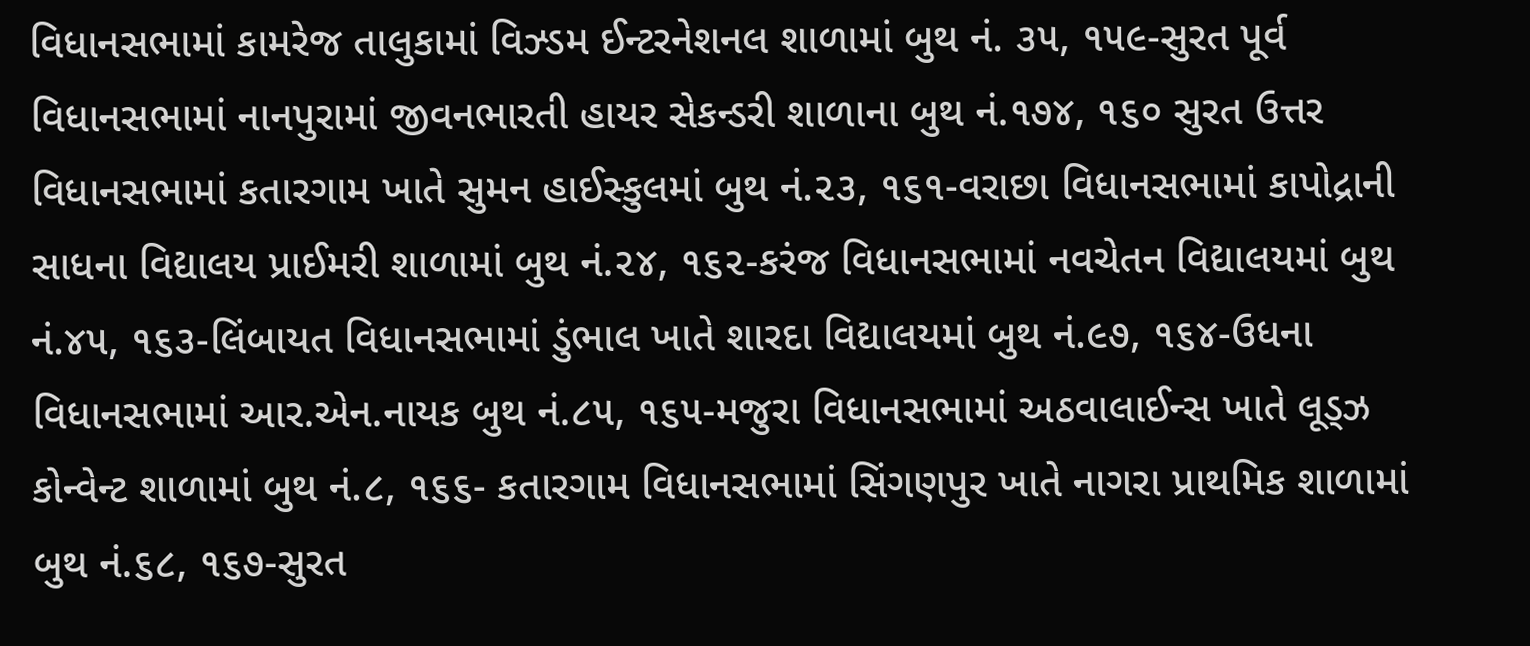વિધાનસભામાં કામરેજ તાલુકામાં વિઝ્ડમ ઈન્ટરનેશનલ શાળામાં બુથ નં. ૩૫, ૧૫૯-સુરત પૂર્વ વિધાનસભામાં નાનપુરામાં જીવનભારતી હાયર સેકન્ડરી શાળાના બુથ નં.૧૭૪, ૧૬૦ સુરત ઉત્તર વિધાનસભામાં કતારગામ ખાતે સુમન હાઈસ્કુલમાં બુથ નં.૨૩, ૧૬૧-વરાછા વિધાનસભામાં કાપોદ્રાની સાધના વિદ્યાલય પ્રાઈમરી શાળામાં બુથ નં.૨૪, ૧૬૨-કરંજ વિધાનસભામાં નવચેતન વિદ્યાલયમાં બુથ નં.૪૫, ૧૬૩-લિંબાયત વિધાનસભામાં ડુંભાલ ખાતે શારદા વિદ્યાલયમાં બુથ નં.૯૭, ૧૬૪-ઉધના વિધાનસભામાં આર.એન.નાયક બુથ નં.૮૫, ૧૬૫-મજુરા વિધાનસભામાં અઠવાલાઈન્સ ખાતે લૂડ્ઝ કોન્વેન્ટ શાળામાં બુથ નં.૮, ૧૬૬- કતારગામ વિધાનસભામાં સિંગણપુર ખાતે નાગરા પ્રાથમિક શાળામાં બુથ નં.૬૮, ૧૬૭-સુરત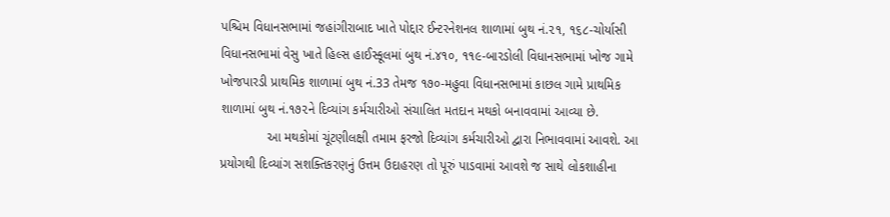પશ્ચિમ વિધાનસભામાં જહાંગીરાબાદ ખાતે પોદ્દાર ઈન્ટરનેશનલ શાળામાં બુથ નં.૨૧, ૧૬૮-ચોર્યાસી વિધાનસભામાં વેસુ ખાતે હિલ્સ હાઈસ્કૂલમાં બુથ નં.૪૧૦, ૧૧૯-બારડોલી વિધાનસભામાં ખોજ ગામે ખોજપારડી પ્રાથમિક શાળામાં બુથ નં.33 તેમજ ૧૭૦-મહુવા વિધાનસભામાં કાછલ ગામે પ્રાથમિક શાળામાં બુથ નં.૧૭૨ને દિવ્યાંગ કર્મચારીઓ સંચાલિત મતદાન મથકો બનાવવામાં આવ્યા છે.
             આ મથકોમાં ચૂંટણીલક્ષી તમામ ફરજો દિવ્યાંગ કર્મચારીઓ દ્વારા નિભાવવામાં આવશે. આ પ્રયોગથી દિવ્યાંગ સશક્તિકરણનું ઉત્તમ ઉદાહરણ તો પૂરું પાડવામાં આવશે જ સાથે લોકશાહીના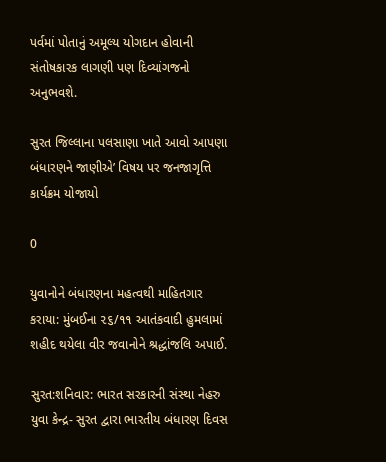પર્વમાં પોતાનું અમૂલ્ય યોગદાન હોવાની સંતોષકારક લાગણી પણ દિવ્યાંગજનો અનુભવશે.

સુરત જિલ્લાના પલસાણા ખાતે આવો આપણા બંધારણને જાણીએ’ વિષય પર જનજાગૃત્તિ કાર્યક્રમ યોજાયો

0

યુવાનોને બંધારણના મહત્વથી માહિતગાર કરાયા: મુંબઈના ૨૬/૧૧ આતંકવાદી હુમલામાં શહીદ થયેલા વીર જવાનોને શ્રદ્ધાંજલિ અપાઈ.

સુરત:શનિવાર: ભારત સરકારની સંસ્થા નેહરુ યુવા કેન્દ્ર- સુરત દ્વારા ભારતીય બંધારણ દિવસ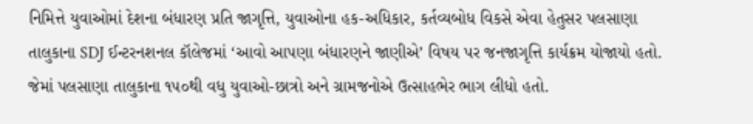નિમિત્તે યુવાઓમાં દેશના બંધારણ પ્રતિ જાગૃત્તિ, યુવાઓના હક-અધિકાર, કર્તવ્યબોધ વિકસે એવા હેતુસર પલસાણા તાલુકાના SDJ ઈન્ટરનશનલ કૉલેજમાં ‘આવો આપણા બંધારણને જાણીએ’ વિષય પર જનજાગૃત્તિ કાર્યક્રમ યોજાયો હતો. જેમાં પલસાણા તાલુકાના ૧૫૦થી વધુ યુવાઓ-છાત્રો અને ગ્રામજનોએ ઉત્સાહભેર ભાગ લીધો હતો.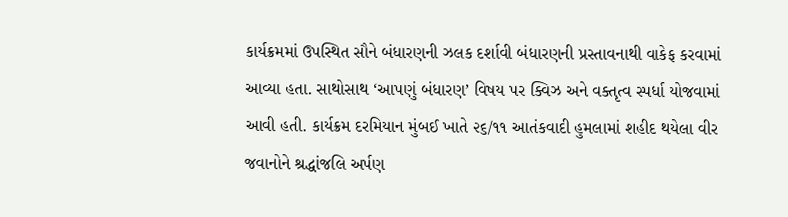કાર્યક્રમમાં ઉપસ્થિત સૌને બંધારણની ઝલક દર્શાવી બંધારણની પ્રસ્તાવનાથી વાકેફ કરવામાં આવ્યા હતા. સાથોસાથ ‘આપણું બંધારણ’ વિષય પર ક્વિઝ અને વક્તૃત્વ સ્પર્ધા યોજવામાં આવી હતી. કાર્યક્રમ દરમિયાન મુંબઈ ખાતે ૨૬/૧૧ આતંકવાદી હુમલામાં શહીદ થયેલા વીર જવાનોને શ્રદ્ધાંજલિ અર્પણ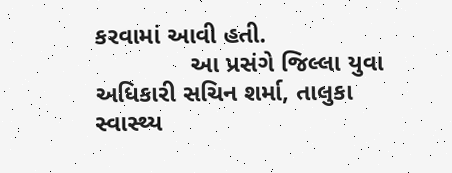કરવામાં આવી હતી.
              આ પ્રસંગે જિલ્લા યુવા અધિકારી સચિન શર્મા, તાલુકા સ્વાસ્થ્ય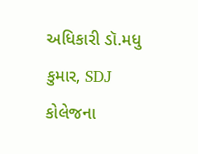અધિકારી ડૉ.મધુ કુમાર, SDJ કોલેજના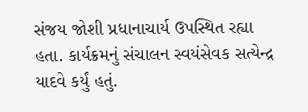સંજય જોશી પ્રધાનાચાર્ય ઉપસ્થિત રહ્યા હતા. કાર્યક્રમનું સંચાલન સ્વયંસેવક સત્યેન્દ્ર યાદવે કર્યું હતું.